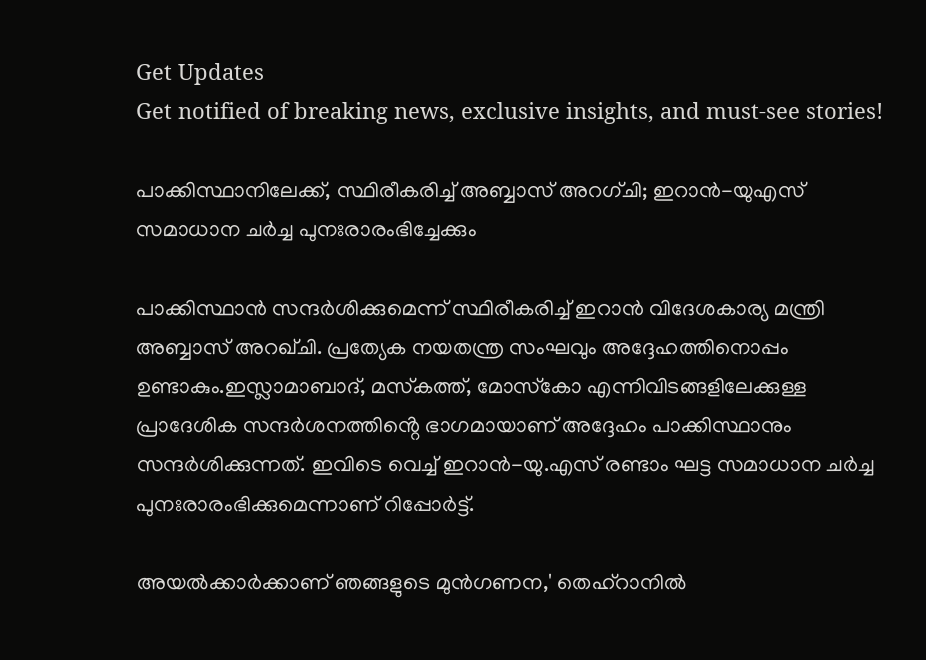Get Updates
Get notified of breaking news, exclusive insights, and must-see stories!

പാക്കിസ്ഥാനിലേക്ക്, സ്ഥിരീകരിച്ച് അബ്ബാസ് അറഗ്ചി; ഇറാൻ-യുഎസ് സമാധാന ചർച്ച പുനഃരാരംഭിച്ചേക്കും

പാക്കിസ്ഥാൻ സന്ദർശിക്കുമെന്ന് സ്ഥിരീകരിച്ച് ഇറാൻ വിദേശകാര്യ മന്ത്രി അബ്ബാസ് അറഖ്ചി. പ്രത്യേക നയതന്ത്ര സംഘവും അദ്ദേഹത്തിനൊപ്പം ഉണ്ടാകും.ഇസ്ലാമാബാദ്, മസ്‌കത്ത്, മോസ്‌കോ എന്നിവിടങ്ങളിലേക്കുള്ള പ്രാദേശിക സന്ദർശനത്തിൻ്റെ ഭാഗമായാണ് അദ്ദേഹം പാക്കിസ്ഥാനും സന്ദർശിക്കുന്നത്. ഇവിടെ വെച്ച് ഇറാൻ-യു.എസ് രണ്ടാം ഘട്ട സമാധാന ചർച്ച പുനഃരാരംഭിക്കുമെന്നാണ് റിപ്പോർട്ട്.

അയൽക്കാർക്കാണ് ഞങ്ങളുടെ മുൻഗണന,' തെഹ്‌റാനിൽ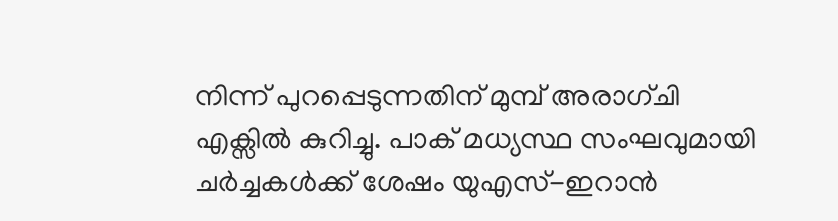നിന്ന് പുറപ്പെടുന്നതിന് മുമ്പ് അരാഗ്ചി എക്സിൽ കുറിച്ചു. പാക് മധ്യസ്ഥ സംഘവുമായി ചർച്ചകൾക്ക് ശേഷം യുഎസ്-ഇറാൻ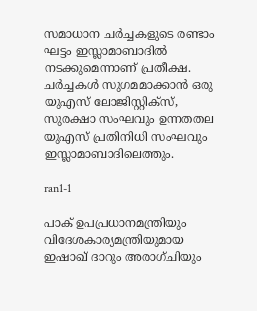സമാധാന ചർച്ചകളുടെ രണ്ടാം ഘട്ടം ഇസ്ലാമാബാദിൽ നടക്കുമെന്നാണ് പ്രതീക്ഷ. ചർച്ചകൾ സുഗമമാക്കാൻ ഒരു യുഎസ് ലോജിസ്റ്റിക്സ്, സുരക്ഷാ സംഘവും ഉന്നതതല യുഎസ് പ്രതിനിധി സംഘവും ഇസ്ലാമാബാദിലെത്തും.

ran1-1

പാക് ഉപപ്രധാനമന്ത്രിയും വിദേശകാര്യമന്ത്രിയുമായ ഇഷാഖ് ദാറും അരാഗ്ചിയും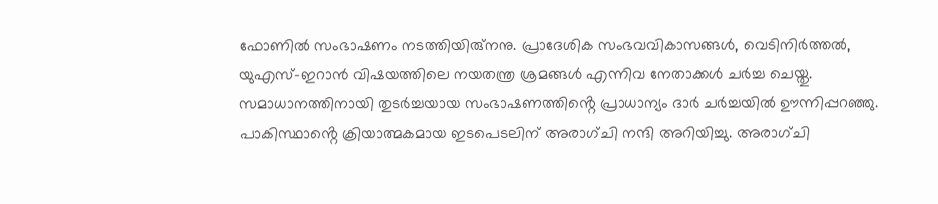ഫോണിൽ സംഭാഷണം നടത്തിയിരു്നനു. പ്രാദേശിക സംഭവവികാസങ്ങൾ, വെടിനിർത്തൽ, യുഎസ്-ഇറാൻ വിഷയത്തിലെ നയതന്ത്ര ശ്രമങ്ങൾ എന്നിവ നേതാക്കൾ ചർച്ച ചെയ്തു. സമാധാനത്തിനായി തുടർച്ചയായ സംഭാഷണത്തിൻ്റെ പ്രാധാന്യം ദാർ ചർച്ചയിൽ ഊന്നിപ്പറഞ്ഞു. പാകിസ്ഥാൻ്റെ ക്രിയാത്മകമായ ഇടപെടലിന് അരാഗ്ചി നന്ദി അറിയിച്ചു. അരാഗ്ചി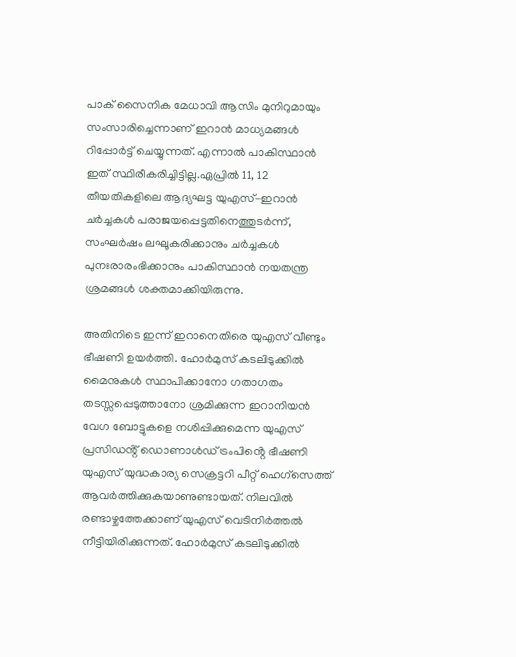പാക് സൈനിക മേധാവി ആസിം മുനിറുമായും സംസാരിച്ചെന്നാണ് ഇറാൻ മാധ്യമങ്ങൾ റിപ്പോർട്ട് ചെയ്യുന്നത്. എന്നാൽ പാകിസ്ഥാൻ ഇത് സ്ഥിരീകരിച്ചിട്ടില്ല.ഏപ്രിൽ 11, 12 തീയതികളിലെ ആദ്യഘട്ട യുഎസ്-ഇറാൻ ചർച്ചകൾ പരാജയപ്പെട്ടതിനെത്തുടർന്ന്, സംഘർഷം ലഘൂകരിക്കാനും ചർച്ചകൾ പുനഃരാരംഭിക്കാനും പാകിസ്ഥാൻ നയതന്ത്ര ശ്രമങ്ങൾ ശക്തമാക്കിയിരുന്നു.

അതിനിടെ ഇന്ന് ഇറാനെതിരെ യുഎസ് വീണ്ടും ഭീഷണി ഉയർത്തി. ഹോർമുസ് കടലിടുക്കിൽ മൈനുകൾ സ്ഥാപിക്കാനോ ഗതാഗതം തടസ്സപ്പെടുത്താനോ ശ്രമിക്കുന്ന ഇറാനിയൻ വേഗ ബോട്ടുകളെ നശിപ്പിക്കുമെന്ന യുഎസ് പ്രസിഡൻ്റ് ഡൊണാൾഡ് ട്രംപിൻ്റെ ഭീഷണി യുഎസ് യുദ്ധകാര്യ സെക്രട്ടറി പീറ്റ് ഹെഗ്സെത്ത് ആവർത്തിക്കുകയാണുണ്ടായത്. നിലവിൽ രണ്ടാഴ്ചത്തേക്കാണ് യുഎസ് വെടിനിർത്തൽ നീട്ടിയിരിക്കുന്നത്. ഹോർമുസ് കടലിടുക്കിൽ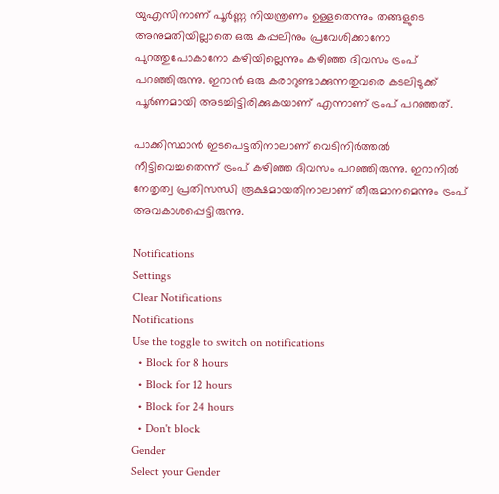യുഎസിനാണ് പൂർണ്ണ നിയന്ത്രണം ഉള്ളതെന്നും തങ്ങളുടെ അനുമതിയില്ലാതെ ഒരു കപ്പലിനും പ്രവേശിക്കാനോ പുറത്തുപോകാനോ കഴിയില്ലെന്നും കഴിഞ്ഞ ദിവസം ട്രംപ് പറഞ്ഞിരുന്നു. ഇറാൻ ഒരു കരാറുണ്ടാക്കുന്നതുവരെ കടലിടുക്ക് പൂർണമായി അടച്ചിട്ടിരിക്കുകയാണ് എന്നാണ് ട്രംപ് പറഞ്ഞത്.

പാക്കിസ്ഥാൻ ഇടപെട്ടതിനാലാണ് വെടിനിർത്തൽ നീട്ടിവെച്ചതെന്ന് ട്രംപ് കഴിഞ്ഞ ദിവസം പറഞ്ഞിരുന്നു. ഇറാനിൽ നേതൃത്വ പ്രതിസന്ധി രൂക്ഷമായതിനാലാണ് തീരുമാനമെന്നും ട്രംപ് അവകാശപ്പെട്ടിരുന്നു.

Notifications
Settings
Clear Notifications
Notifications
Use the toggle to switch on notifications
  • Block for 8 hours
  • Block for 12 hours
  • Block for 24 hours
  • Don't block
Gender
Select your Gender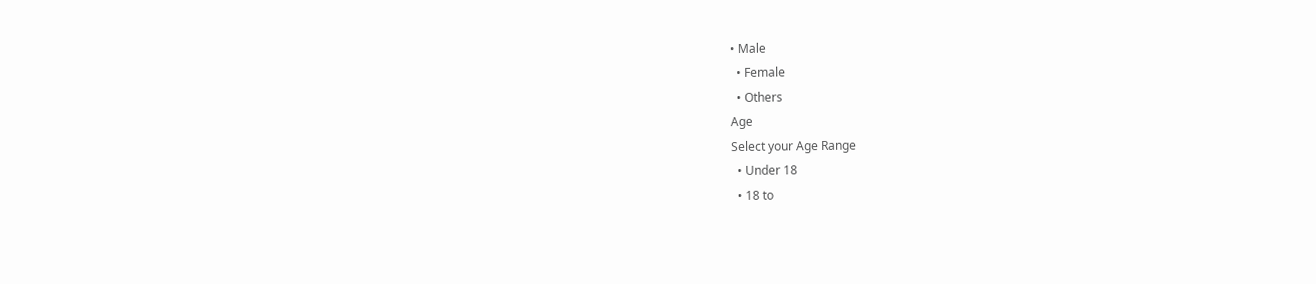• Male
  • Female
  • Others
Age
Select your Age Range
  • Under 18
  • 18 to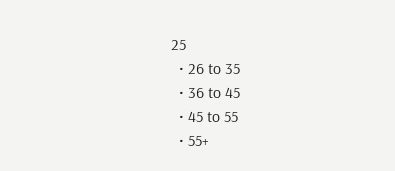25
  • 26 to 35
  • 36 to 45
  • 45 to 55
  • 55+